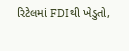રિટેલમાં FDIથી ખેડુતો,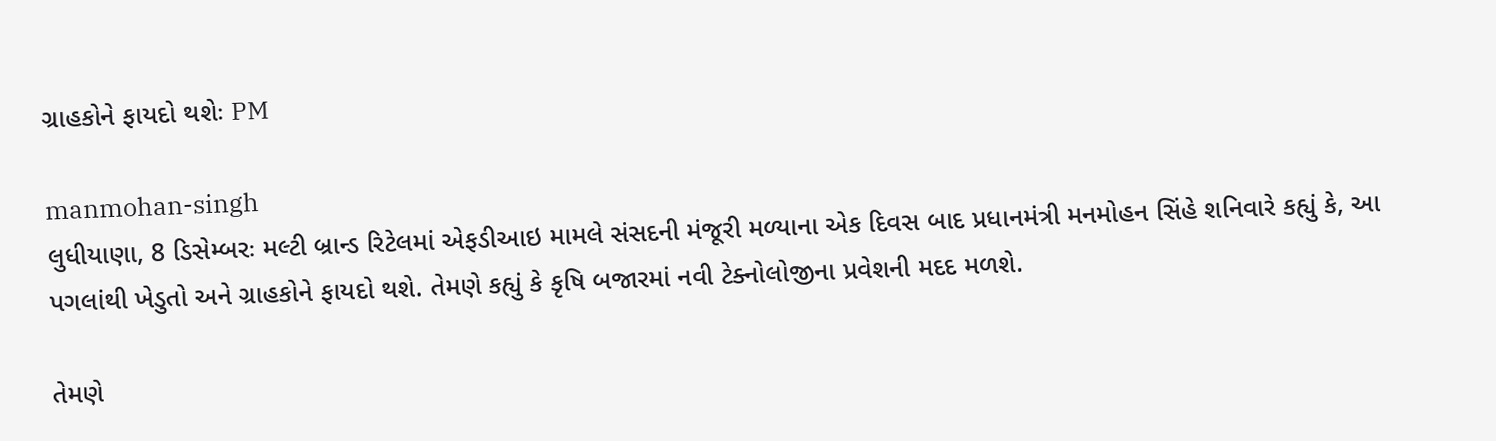ગ્રાહકોને ફાયદો થશેઃ PM

manmohan-singh
લુધીયાણા, 8 ડિસેમ્બરઃ મલ્ટી બ્રાન્ડ રિટેલમાં એફડીઆઇ મામલે સંસદની મંજૂરી મળ્યાના એક દિવસ બાદ પ્રધાનમંત્રી મનમોહન સિંહે શનિવારે કહ્યું કે, આ પગલાંથી ખેડુતો અને ગ્રાહકોને ફાયદો થશે. તેમણે કહ્યું કે કૃષિ બજારમાં નવી ટેક્નોલોજીના પ્રવેશની મદદ મળશે.

તેમણે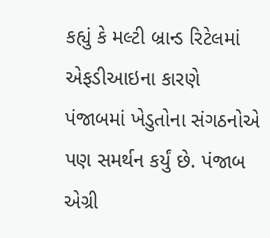કહ્યું કે મલ્ટી બ્રાન્ડ રિટેલમાં એફડીઆઇના કારણે પંજાબમાં ખેડુતોના સંગઠનોએ પણ સમર્થન કર્યું છે. પંજાબ એગ્રી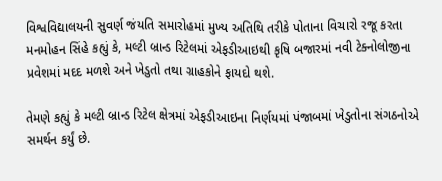વિશ્વવિદ્યાલયની સુવર્ણ જંયતિ સમારોહમાં મુખ્ય અતિથિ તરીકે પોતાના વિચારો રજૂ કરતા મનમોહન સિંહે કહ્યું કે, મલ્ટી બ્રાન્ડ રિટેલમાં એફડીઆઇથી કૃષિ બજારમાં નવી ટેક્નોલોજીના પ્રવેશમાં મદદ મળશે અને ખેડુતો તથા ગ્રાહકોને ફાયદો થશે.

તેમણે કહ્યું કે મલ્ટી બ્રાન્ડ રિટેલ ક્ષેત્રમાં એફડીઆઇના નિર્ણયમાં પંજાબમાં ખેડુતોના સંગઠનોએ સમર્થન કર્યું છે.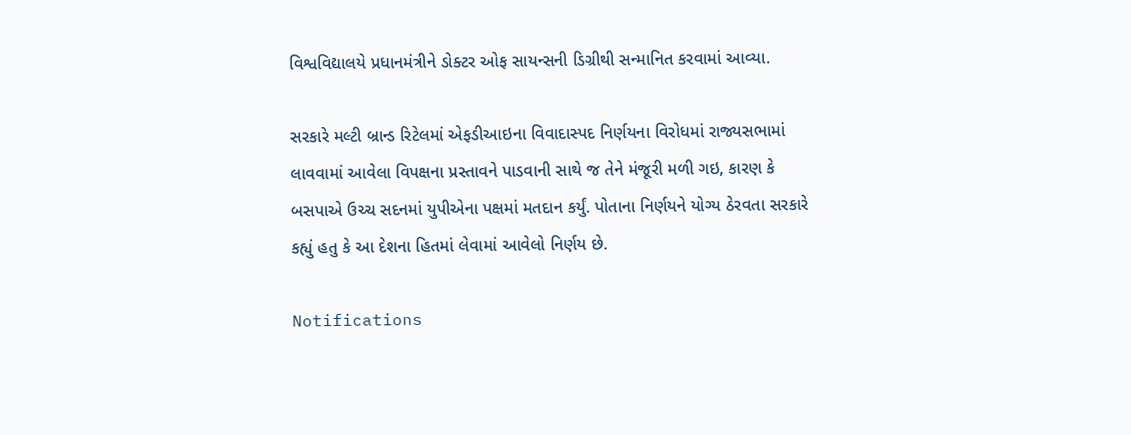વિશ્વવિદ્યાલયે પ્રધાનમંત્રીને ડોક્ટર ઓફ સાયન્સની ડિગ્રીથી સન્માનિત કરવામાં આવ્યા.

સરકારે મલ્ટી બ્રાન્ડ રિટેલમાં એફડીઆઇના વિવાદાસ્પદ નિર્ણયના વિરોધમાં રાજ્યસભામાં લાવવામાં આવેલા વિપક્ષના પ્રસ્તાવને પાડવાની સાથે જ તેને મંજૂરી મળી ગઇ, કારણ કે બસપાએ ઉચ્ચ સદનમાં યુપીએના પક્ષમાં મતદાન કર્યું. પોતાના નિર્ણયને યોગ્ય ઠેરવતા સરકારે કહ્યું હતુ કે આ દેશના હિતમાં લેવામાં આવેલો નિર્ણય છે.

Notifications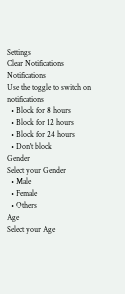Settings
Clear Notifications
Notifications
Use the toggle to switch on notifications
  • Block for 8 hours
  • Block for 12 hours
  • Block for 24 hours
  • Don't block
Gender
Select your Gender
  • Male
  • Female
  • Others
Age
Select your Age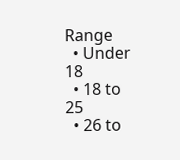Range
  • Under 18
  • 18 to 25
  • 26 to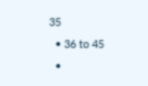35
  • 36 to 45
  •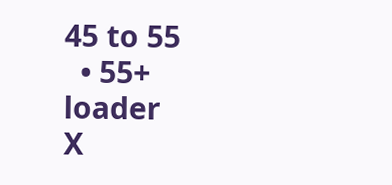45 to 55
  • 55+
loader
X